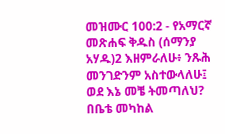መዝሙር 100:2 - የአማርኛ መጽሐፍ ቅዱስ (ሰማንያ አሃዱ)2 እዘምራለሁ፥ ንጹሕ መንገድንም አስተውላለሁ፤ ወደ እኔ መቼ ትመጣለህ? በቤቴ መካከል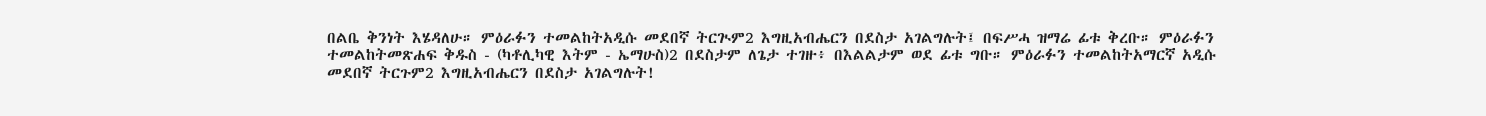በልቤ ቅንነት እሄዳለሁ። ምዕራፉን ተመልከትአዲሱ መደበኛ ትርጒም2 እግዚአብሔርን በደስታ አገልግሉት፤ በፍሥሓ ዝማሬ ፊቱ ቅረቡ። ምዕራፉን ተመልከትመጽሐፍ ቅዱስ - (ካቶሊካዊ እትም - ኤማሁስ)2 በደስታም ለጌታ ተገዙ፥ በእልልታም ወደ ፊቱ ግቡ። ምዕራፉን ተመልከትአማርኛ አዲሱ መደበኛ ትርጉም2 እግዚአብሔርን በደስታ አገልግሉት!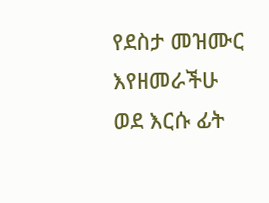የደስታ መዝሙር እየዘመራችሁ ወደ እርሱ ፊት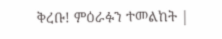ቅረቡ! ምዕራፉን ተመልከት |